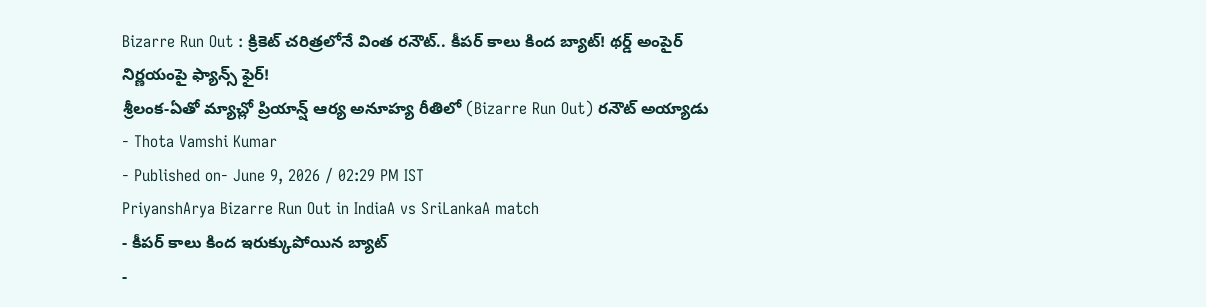Bizarre Run Out : క్రికెట్ చరిత్రలోనే వింత రనౌట్.. కీపర్ కాలు కింద బ్యాట్! థర్డ్ అంపైర్ నిర్ణయంపై ఫ్యాన్స్ ఫైర్!
శ్రీలంక-ఏతో మ్యాచ్లో ప్రియాన్ష్ ఆర్య అనూహ్య రీతిలో (Bizarre Run Out) రనౌట్ అయ్యాడు
- Thota Vamshi Kumar
- Published on- June 9, 2026 / 02:29 PM IST
PriyanshArya Bizarre Run Out in IndiaA vs SriLankaA match
- కీపర్ కాలు కింద ఇరుక్కుపోయిన బ్యాట్
-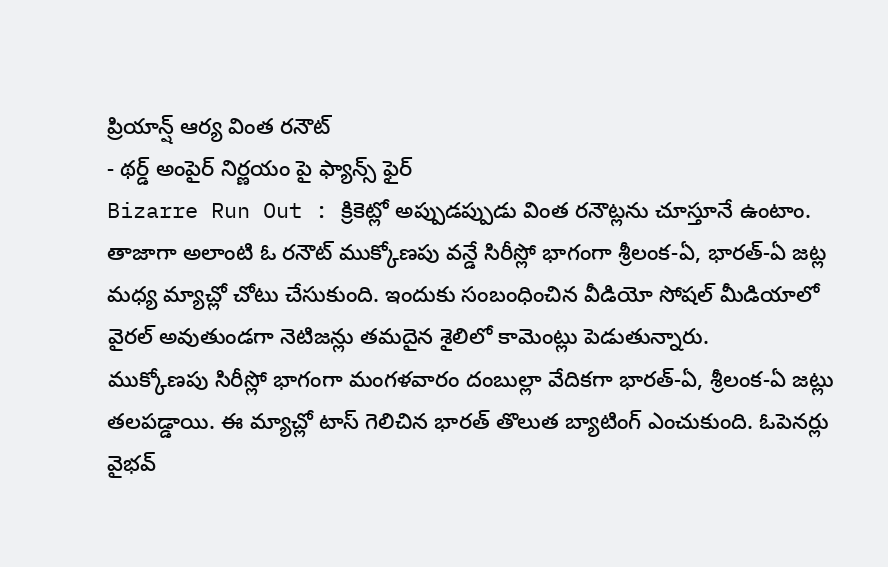ప్రియాన్ష్ ఆర్య వింత రనౌట్
- థర్డ్ అంపైర్ నిర్ణయం పై ఫ్యాన్స్ ఫైర్
Bizarre Run Out : క్రికెట్లో అప్పుడప్పుడు వింత రనౌట్లను చూస్తూనే ఉంటాం. తాజాగా అలాంటి ఓ రనౌట్ ముక్కోణపు వన్డే సిరీస్లో భాగంగా శ్రీలంక-ఏ, భారత్-ఏ జట్ల మధ్య మ్యాచ్లో చోటు చేసుకుంది. ఇందుకు సంబంధించిన వీడియో సోషల్ మీడియాలో వైరల్ అవుతుండగా నెటిజన్లు తమదైన శైలిలో కామెంట్లు పెడుతున్నారు.
ముక్కోణపు సిరీస్లో భాగంగా మంగళవారం దంబుల్లా వేదికగా భారత్-ఏ, శ్రీలంక-ఏ జట్లు తలపడ్డాయి. ఈ మ్యాచ్లో టాస్ గెలిచిన భారత్ తొలుత బ్యాటింగ్ ఎంచుకుంది. ఓపెనర్లు వైభవ్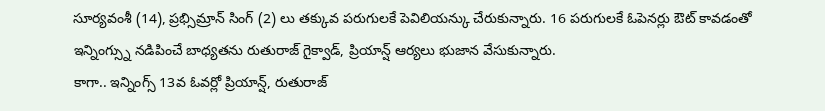సూర్యవంశీ (14), ప్రభ్సిమ్రాన్ సింగ్ (2) లు తక్కువ పరుగులకే పెవిలియన్కు చేరుకున్నారు. 16 పరుగులకే ఓపెనర్లు ఔట్ కావడంతో ఇన్నింగ్స్ను నడిపించే బాధ్యతను రుతురాజ్ గైక్వాడ్, ప్రియాన్ష్ ఆర్యలు భుజాన వేసుకున్నారు.
కాగా.. ఇన్నింగ్స్ 13వ ఓవర్లో ప్రియాన్ష్, రుతురాజ్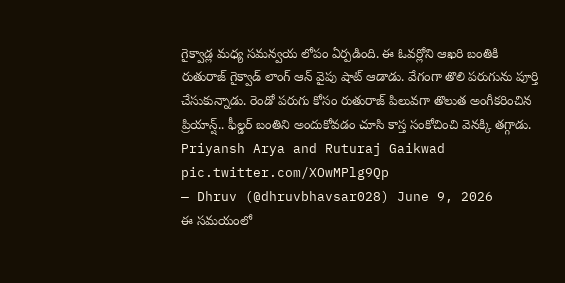గైక్వాడ్ల మధ్య సమన్వయ లోపం ఏర్పడింది. ఈ ఓవర్లోని ఆఖరి బంతికి రుతురాజ్ గైక్వాడ్ లాంగ్ ఆన్ వైపు షాట్ ఆడాడు. వేగంగా తొలి పరుగును పూర్తి చేసుకున్నాడు. రెండో పరుగు కోసం రుతురాజ్ పిలువగా తొలుత అంగీకరించిన ప్రియాన్ష్.. ఫీల్డర్ బంతిని అందుకోవడం చూసి కాస్త సంకోచించి వెనక్కి తగ్గాడు.
Priyansh Arya and Ruturaj Gaikwad pic.twitter.com/XOwMPlg9Qp
— Dhruv (@dhruvbhavsar028) June 9, 2026
ఈ సమయంలో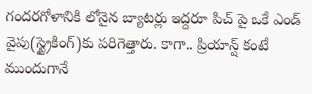గందరగోళానికి లోనైన బ్యాటర్లు ఇద్దరూ పిచ్ పై ఒకే ఎండ్ వైపు(స్ట్రైకింగ్)కు పరిగెత్తారు. కాగా.. ప్రియాన్ష్ కంటే ముందుగానే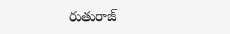రుతురాజ్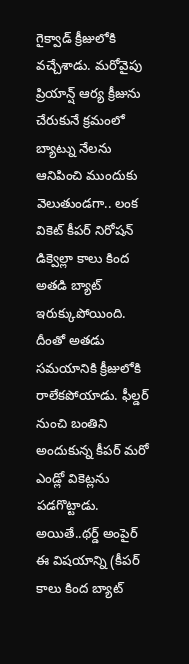గైక్వాడ్ క్రీజులోకి వచ్చేశాడు. మరోవైపు ప్రియాన్ష్ ఆర్య క్రీజును చేరుకునే క్రమంలో బ్యాట్ను నేలను ఆనిపించి ముందుకు వెలుతుండగా.. లంక వికెట్ కీపర్ నిరోషన్ డిక్వెల్లా కాలు కింద అతడి బ్యాట్ ఇరుక్కుపోయింది.
దీంతో అతడు సమయానికి క్రీజులోకి రాలేకపోయాడు. ఫీల్డర్ నుంచి బంతిని అందుకున్న కీపర్ మరో ఎండ్లో వికెట్లను పడగొట్టాడు. అయితే..థర్డ్ అంపైర్ ఈ విషయాన్ని (కీపర్ కాలు కింద బ్యాట్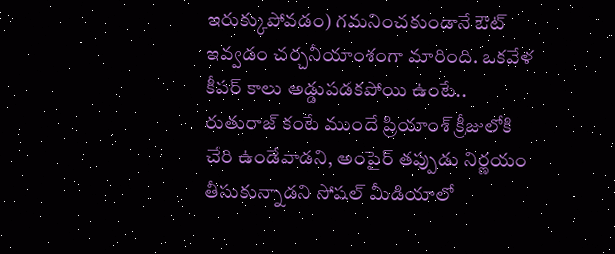ఇరుక్కుపోవడం) గమనించకుండానే ఔట్ ఇవ్వడం చర్చనీయాంశంగా మారింది. ఒకవేళ కీపర్ కాలు అడ్డుపడకపోయి ఉంటే.. రుతురాజ్ కంటే ముందే ప్రియాంశ్ క్రీజులోకి చేరి ఉండేవాడని, అంపైర్ తప్పుడు నిర్ణయం తీసుకున్నాడని సోషల్ మీడియాలో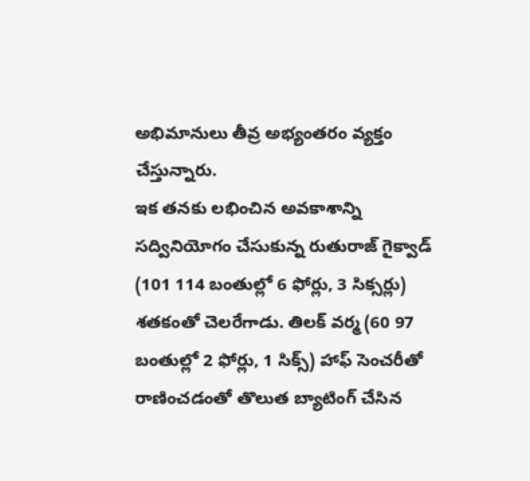అభిమానులు తీవ్ర అభ్యంతరం వ్యక్తం చేస్తున్నారు.
ఇక తనకు లభించిన అవకాశాన్ని సద్వినియోగం చేసుకున్న రుతురాజ్ గైక్వాడ్ (101 114 బంతుల్లో 6 ఫోర్లు, 3 సిక్సర్లు) శతకంతో చెలరేగాడు. తిలక్ వర్మ (60 97 బంతుల్లో 2 ఫోర్లు, 1 సిక్స్) హాఫ్ సెంచరీతో రాణించడంతో తొలుత బ్యాటింగ్ చేసిన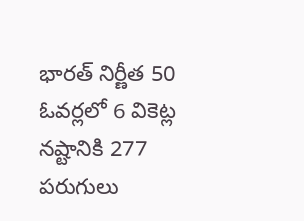భారత్ నిర్ణీత 50 ఓవర్లలో 6 వికెట్ల నష్టానికి 277 పరుగులు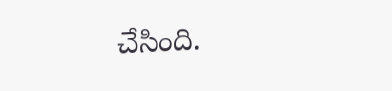చేసింది.